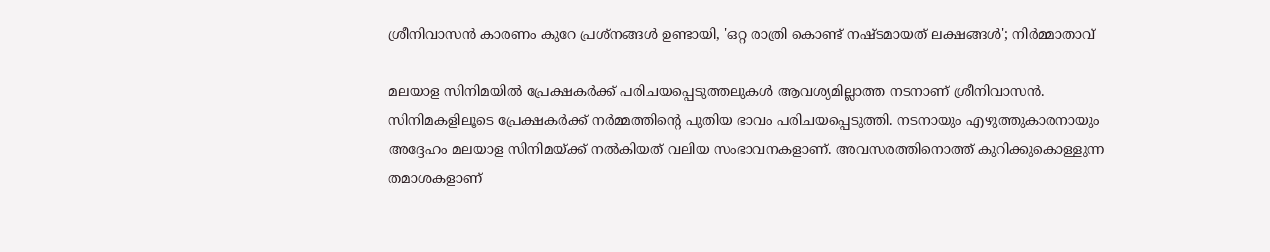ശ്രീനിവാസൻ കാരണം കുറേ പ്രശ്നങ്ങൾ ഉണ്ടായി, 'ഒറ്റ രാത്രി കൊണ്ട് നഷ്ടമായത് ലക്ഷങ്ങൾ'; നിർമ്മാതാവ്

മലയാള സിനിമയിൽ പ്രേക്ഷകർക്ക് പരിചയപ്പെടുത്തലുകൾ ആവശ്യമില്ലാത്ത നടനാണ് ശ്രീനിവാസൻ. സിനിമകളിലൂടെ പ്രേക്ഷകർക്ക് നർമ്മത്തിൻ്റെ പുതിയ ഭാവം പരിചയപ്പെടുത്തി. നടനായും എഴുത്തുകാരനായും അദ്ദേഹം മലയാള സിനിമയ്ക്ക് നൽകിയത് വലിയ സംഭാവനകളാണ്. അവസരത്തിനൊത്ത് കുറിക്കുകൊള്ളുന്ന തമാശകളാണ്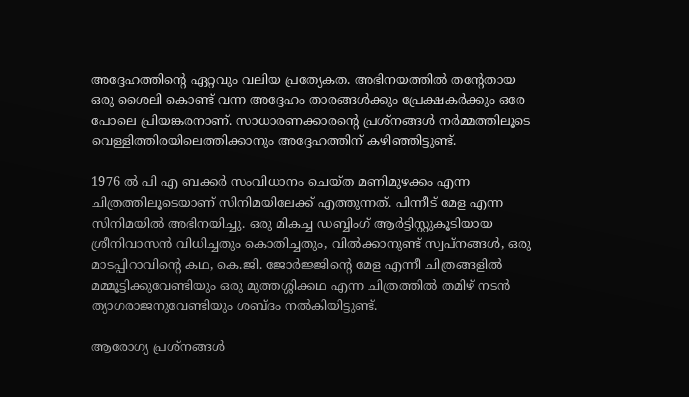അദ്ദേഹത്തിന്റെ ഏറ്റവും വലിയ പ്രത്യേകത. അഭിനയത്തിൽ തന്റേതായ ഒരു ശൈലി കൊണ്ട് വന്ന അദ്ദേഹം താരങ്ങൾക്കും പ്രേക്ഷകർക്കും ഒരേ പോലെ പ്രിയങ്കരനാണ്. സാധാരണക്കാരന്റെ പ്രശ്നങ്ങൾ നർമ്മത്തിലൂടെ വെള്ളിത്തിരയിലെത്തിക്കാനും അദ്ദേഹത്തിന് കഴിഞ്ഞിട്ടുണ്ട്.

1976 ൽ പി എ ബക്കർ സം‌വിധാനം ചെയ്ത മണിമുഴക്കം എന്ന ചിത്രത്തിലൂടെയാണ് സിനിമയിലേക്ക് എത്തുന്നത്. പിന്നീട് മേള എന്ന സിനിമയിൽ അഭിനയിച്ചു. ഒരു മികച്ച ഡബ്ബിംഗ് ആർട്ടിസ്റ്റുകൂടിയായ ശ്രീനിവാസൻ വിധിച്ചതും കൊതിച്ചതും, വിൽക്കാനുണ്ട് സ്വപ്നങ്ങൾ, ഒരു മാടപ്പിറാവിന്റെ കഥ, കെ.ജി. ജോർജ്ജിന്റെ മേള എന്നീ ചിത്രങ്ങളിൽ മമ്മൂട്ടിക്കുവേണ്ടിയും ഒരു മുത്തശ്ശിക്കഥ എന്ന ചിത്രത്തിൽ തമിഴ് നടൻ ത്യാഗരാജനുവേണ്ടിയും ശബ്ദം നൽകിയിട്ടുണ്ട്.

ആരോഗ്യ പ്രശ്നങ്ങൾ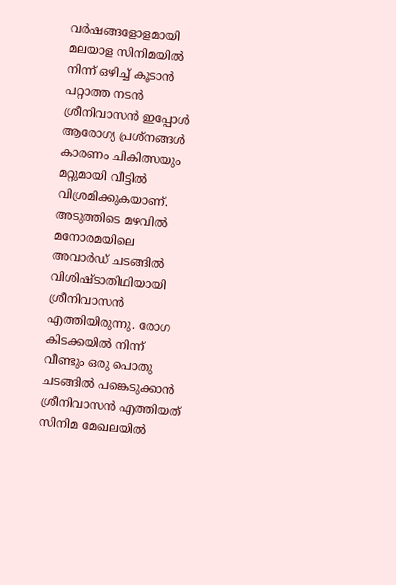വർഷങ്ങളോളമായി മലയാള സിനിമയിൽ നിന്ന് ഒഴിച്ച് കൂടാൻ പറ്റാത്ത നടൻ ശ്രീനിവാസൻ ഇപ്പോൾ ആരോഗ്യ പ്രശ്നങ്ങൾ കാരണം ചികിത്സയും മറ്റുമായി വീട്ടിൽ വിശ്രമിക്കുകയാണ്. അടുത്തിടെ മഴവിൽ മനോരമയിലെ അവാർഡ് ചടങ്ങിൽ വിശിഷ്ടാതിഥിയായി ശ്രീനിവാസൻ എത്തിയിരുന്നു. രോഗ കിടക്കയിൽ നിന്ന് വീണ്ടും ഒരു പൊതു ചടങ്ങിൽ പങ്കെടുക്കാൻ ശ്രീനിവാസൻ എത്തിയത് സിനിമ മേഖലയിൽ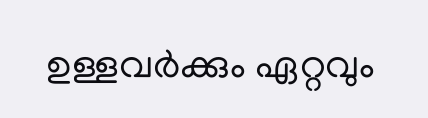ഉള്ളവർക്കും ഏറ്റവും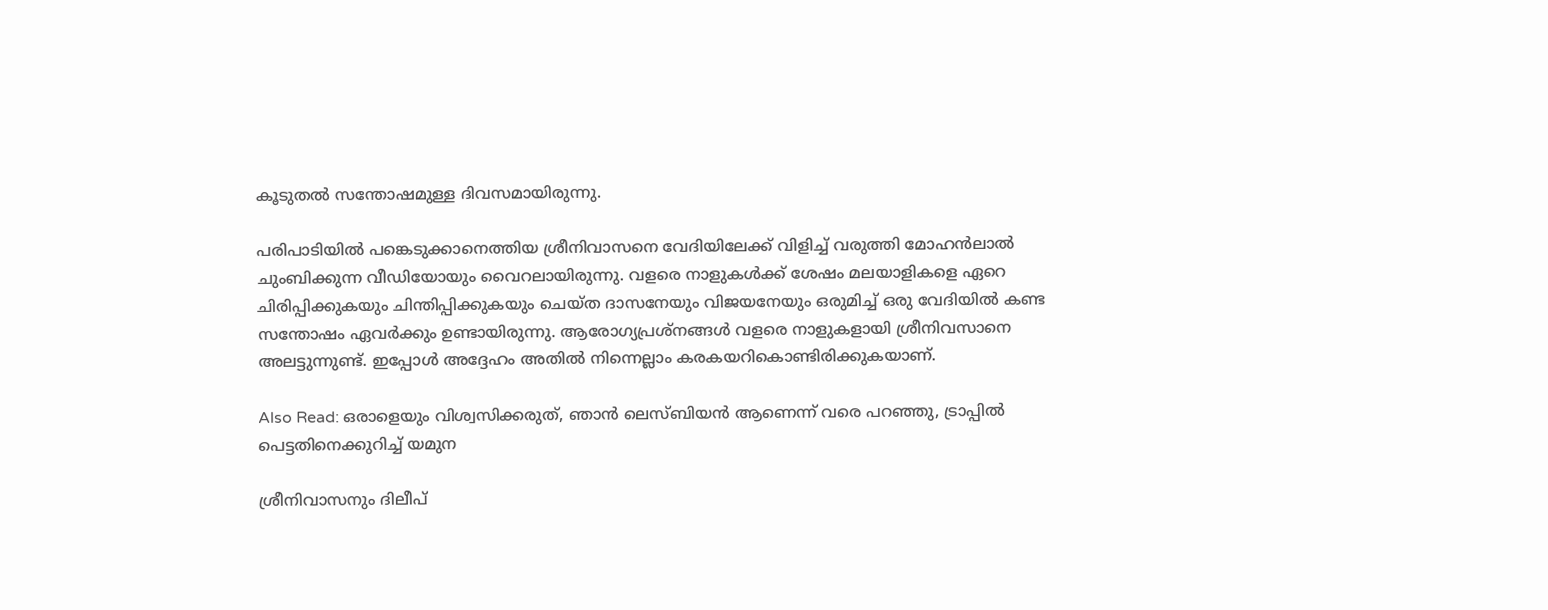കൂടുതൽ സന്തോഷമുള്ള ദിവസമായിരുന്നു.

പരിപാടിയിൽ പങ്കെടുക്കാനെത്തിയ ശ്രീനിവാസനെ വേദിയിലേക്ക് വിളിച്ച് വരുത്തി മോഹൻലാൽ ചുംബിക്കുന്ന വീഡിയോയും വൈറലായിരുന്നു. വളരെ നാളുകൾക്ക് ശേഷം മലയാളികളെ ഏറെ ചിരിപ്പിക്കുകയും ചിന്തിപ്പിക്കുകയും ചെയ്ത ദാസനേയും വിജയനേയും ഒരുമിച്ച് ഒരു വേദിയിൽ കണ്ട സന്തോഷം ഏവർക്കും ഉണ്ടായിരുന്നു. ആരോഗ്യപ്രശ്നങ്ങൾ വളരെ നാളുകളായി ശ്രീനിവസാനെ അലട്ടുന്നുണ്ട്. ഇപ്പോൾ അദ്ദേഹം അതിൽ നിന്നെല്ലാം കരകയറികൊണ്ടിരിക്കുകയാണ്.

Also Read: ഒരാളെയും വിശ്വസിക്കരുത്, ഞാൻ ലെസ്ബിയൻ ആണെന്ന് വരെ പറഞ്ഞു, ട്രാപ്പിൽ പെട്ടതിനെക്കുറിച്ച് യമുന

ശ്രീനിവാസനും ദിലീപ്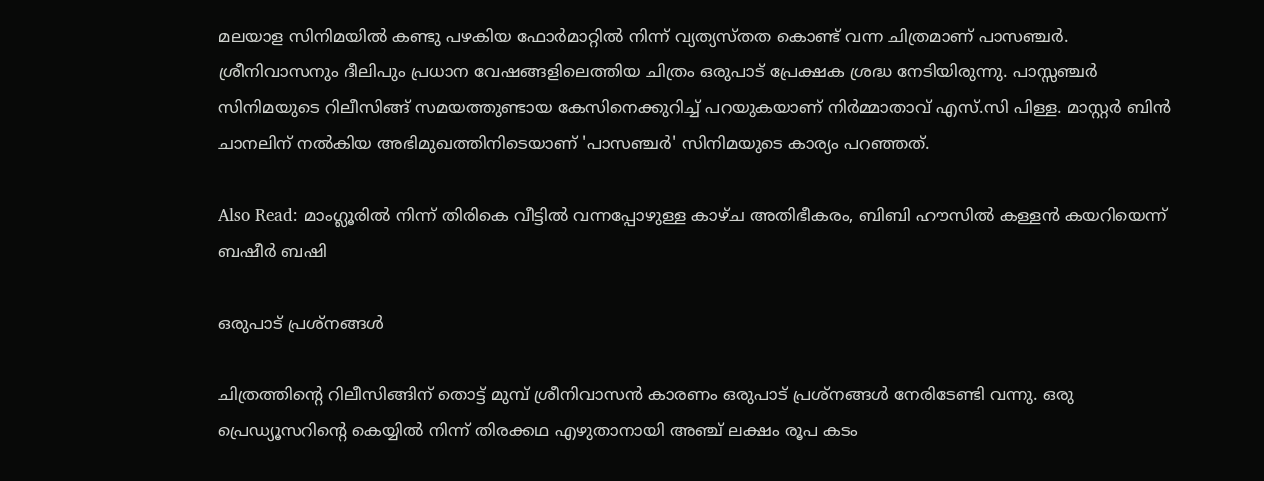മലയാള സിനിമയിൽ കണ്ടു പഴകിയ ഫോർമാറ്റിൽ നിന്ന് വ്യത്യസ്തത കൊണ്ട് വന്ന ചിത്രമാണ് പാസഞ്ചർ. ശ്രീനിവാസനും ദീലിപും പ്രധാന വേഷങ്ങളിലെത്തിയ ചിത്രം ഒരുപാട് പ്രേക്ഷക ശ്രദ്ധ നേടിയിരുന്നു. പാസ്സഞ്ചർ സിനിമയുടെ റിലീസിങ്ങ് സമയത്തുണ്ടായ കേസിനെക്കുറിച്ച് പറയുകയാണ് നിർമ്മാതാവ് എസ്.സി പിള്ള. മാസ്റ്റർ ബിൻ ചാനലിന് നൽകിയ അഭിമുഖത്തിനിടെയാണ് 'പാസഞ്ചർ' സിനിമയുടെ കാര്യം പറഞ്ഞത്.

Also Read: മാംഗ്ലൂരിൽ നിന്ന് തിരികെ വീട്ടിൽ വന്നപ്പോഴുള്ള കാഴ്ച അതിഭീകരം, ബിബി ഹൗസിൽ കള്ളൻ കയറിയെന്ന് ബഷീർ ബഷി

ഒരുപാട് പ്രശ്നങ്ങൾ

ചിത്രത്തിൻ്റെ റിലീസിങ്ങിന് തൊട്ട് മുമ്പ് ശ്രീനിവാസൻ കാരണം ഒരുപാട് പ്രശ്നങ്ങൾ നേരിടേണ്ടി വന്നു. ഒരു പ്രെഡ്യൂസറിന്റെ കെയ്യിൽ നിന്ന് തിരക്കഥ എഴുതാനായി അഞ്ച് ലക്ഷം രൂപ കടം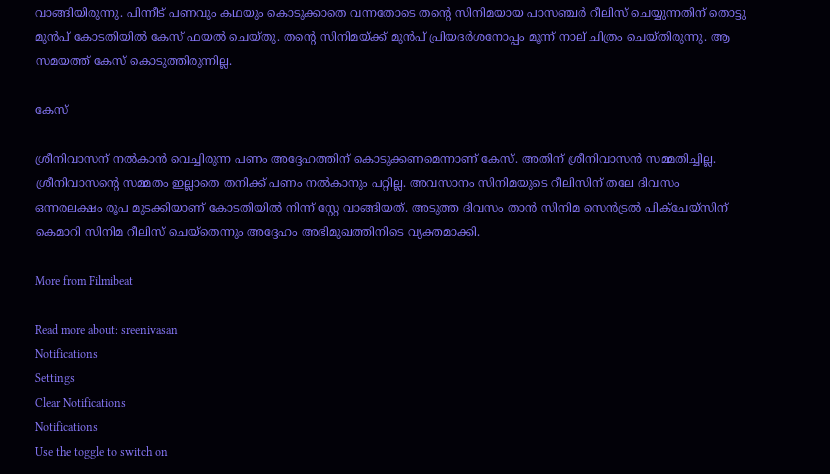വാങ്ങിയിരുന്നു. പിന്നീട് പണവും കഥയും കൊടുക്കാതെ വന്നതോടെ തന്റെ സിനിമയായ പാസഞ്ചർ റീലിസ് ചെയ്യുന്നതിന് തൊട്ടു മുൻപ് കോടതിയിൽ കേസ് ഫയൽ ചെയ്തു. തന്റെ സിനിമയ്ക്ക് മുൻപ് പ്രിയദർശനോപ്പം മൂന്ന് നാല് ചിത്രം ചെയ്തിരുന്നു. ആ സമയത്ത് കേസ് കൊടുത്തിരുന്നില്ല.

കേസ്

ശ്രീനിവാസന് നൽകാൻ വെച്ചിരുന്ന പണം അദ്ദേഹത്തിന് കൊടുക്കണമെന്നാണ് കേസ്. അതിന് ശ്രീനിവാസൻ സമ്മതിച്ചില്ല. ശ്രീനിവാസൻ്റെ സമ്മതം ഇല്ലാതെ തനിക്ക് പണം നൽകാനും പറ്റില്ല. അവസാനം സിനിമയുടെ റീലിസിന് തലേ ദിവസം ഒന്നരലക്ഷം രൂപ മുടക്കിയാണ് കോടതിയിൽ നിന്ന് സ്റ്റേ വാങ്ങിയത്. അടുത്ത ദിവസം താൻ സിനിമ സെൻട്രൽ പിക്ചേയ്സിന് കെമാറി സിനിമ റീലിസ് ചെയ്തെന്നും അദ്ദേഹം അഭിമുഖത്തിനിടെ വ്യക്തമാക്കി.

More from Filmibeat

Read more about: sreenivasan
Notifications
Settings
Clear Notifications
Notifications
Use the toggle to switch on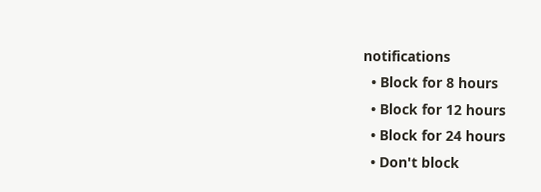notifications
  • Block for 8 hours
  • Block for 12 hours
  • Block for 24 hours
  • Don't block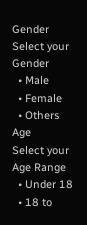Gender
Select your Gender
  • Male
  • Female
  • Others
Age
Select your Age Range
  • Under 18
  • 18 to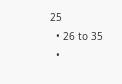25
  • 26 to 35
  •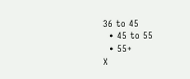36 to 45
  • 45 to 55
  • 55+
X